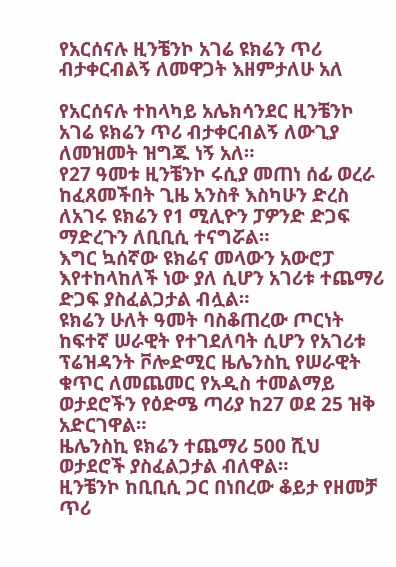የአርሰናሉ ዚንቼንኮ አገሬ ዩክሬን ጥሪ ብታቀርብልኝ ለመዋጋት እዘምታለሁ አለ

የአርሰናሉ ተከላካይ አሌክሳንደር ዚንቼንኮ አገሬ ዩክሬን ጥሪ ብታቀርብልኝ ለውጊያ ለመዝመት ዝግጁ ነኝ አለ።
የ27 ዓመቱ ዚንቼንኮ ሩሲያ መጠነ ሰፊ ወረራ ከፈጸመችበት ጊዜ አንስቶ እስካሁን ድረስ ለአገሩ ዩክሬን የ1 ሚሊዮን ፓዎንድ ድጋፍ ማድረጉን ለቢቢሲ ተናግሯል።
እግር ኳሰኛው ዩክሬና መላውን አውሮፓ እየተከላከለች ነው ያለ ሲሆን አገሪቱ ተጨማሪ ድጋፍ ያስፈልጋታል ብሏል።
ዩክሬን ሁለት ዓመት ባስቆጠረው ጦርነት ከፍተኛ ሠራዊት የተገደለባት ሲሆን የአገሪቱ ፕሬዝዳንት ቮሎድሚር ዜሌንስኪ የሠራዊት ቁጥር ለመጨመር የአዲስ ተመልማይ ወታደሮችን የዕድሜ ጣሪያ ከ27 ወደ 25 ዝቅ አድርገዋል።
ዜሌንስኪ ዩክሬን ተጨማሪ 500 ሺህ ወታደሮች ያስፈልጋታል ብለዋል።
ዚንቼንኮ ከቢቢሲ ጋር በነበረው ቆይታ የዘመቻ ጥሪ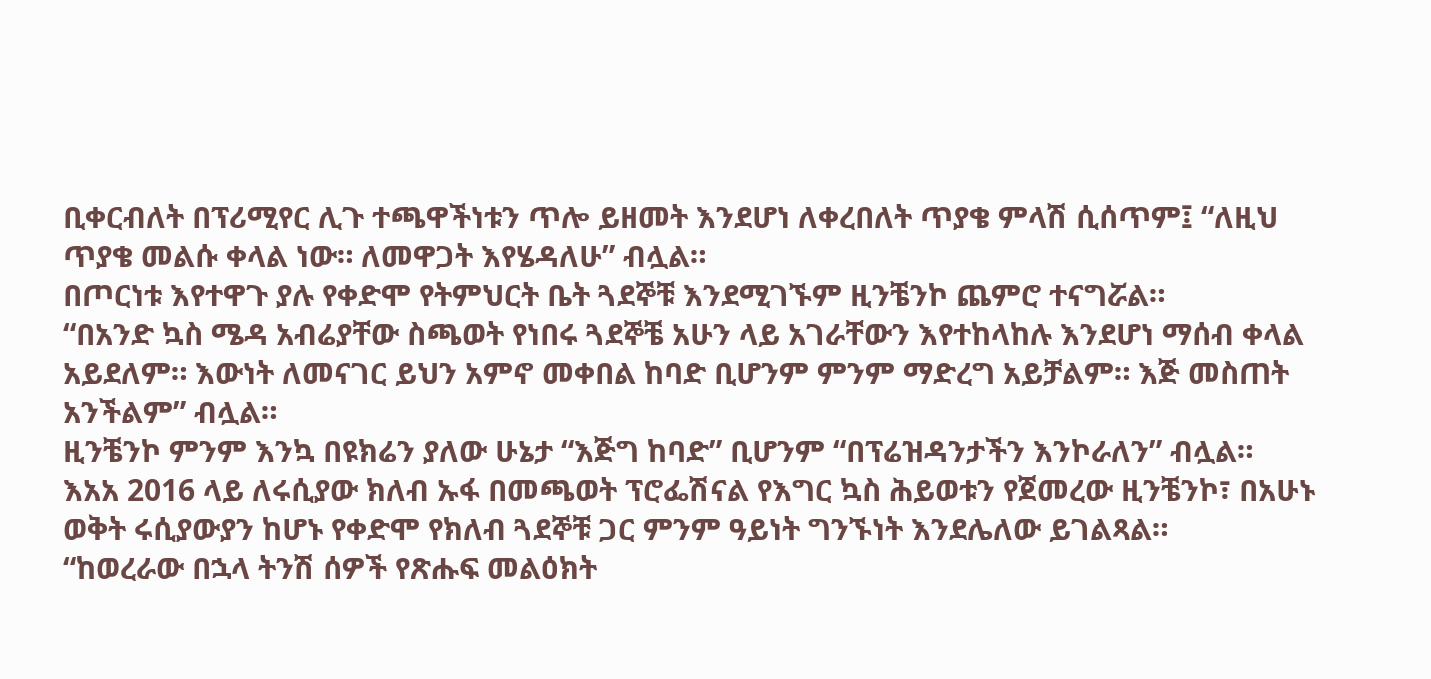ቢቀርብለት በፕሪሚየር ሊጉ ተጫዋችነቱን ጥሎ ይዘመት እንደሆነ ለቀረበለት ጥያቄ ምላሽ ሲሰጥም፤ “ለዚህ ጥያቄ መልሱ ቀላል ነው። ለመዋጋት እየሄዳለሁ” ብሏል።
በጦርነቱ እየተዋጉ ያሉ የቀድሞ የትምህርት ቤት ጓደኞቹ እንደሚገኙም ዚንቼንኮ ጨምሮ ተናግሯል።
“በአንድ ኳስ ሜዳ አብሬያቸው ስጫወት የነበሩ ጓደኞቼ አሁን ላይ አገራቸውን እየተከላከሉ እንደሆነ ማሰብ ቀላል አይደለም። እውነት ለመናገር ይህን አምኖ መቀበል ከባድ ቢሆንም ምንም ማድረግ አይቻልም። እጅ መስጠት አንችልም” ብሏል።
ዚንቼንኮ ምንም እንኳ በዩክሬን ያለው ሁኔታ “እጅግ ከባድ” ቢሆንም “በፕሬዝዳንታችን እንኮራለን” ብሏል።
እአአ 2016 ላይ ለሩሲያው ክለብ ኡፋ በመጫወት ፕሮፌሽናል የእግር ኳስ ሕይወቱን የጀመረው ዚንቼንኮ፣ በአሁኑ ወቅት ሩሲያውያን ከሆኑ የቀድሞ የክለብ ጓደኞቹ ጋር ምንም ዓይነት ግንኙነት እንደሌለው ይገልጻል።
“ከወረራው በኋላ ትንሽ ሰዎች የጽሑፍ መልዕክት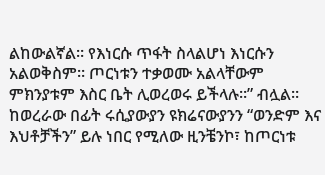ልከውልኛል። የእነርሱ ጥፋት ስላልሆነ እነርሱን አልወቅስም። ጦርነቱን ተቃወሙ አልላቸውም ምክንያቱም እስር ቤት ሊወረወሩ ይችላሉ።” ብሏል።
ከወረራው በፊት ሩሲያውያን ዩክሬናውያንን “ወንድም እና እህቶቻችን” ይሉ ነበር የሚለው ዚንቼንኮ፣ ከጦርነቱ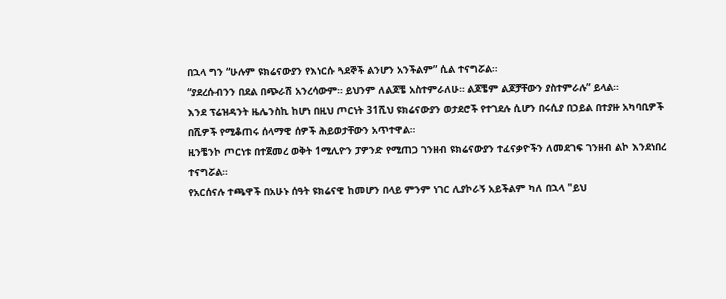በኋላ ግን “ሁሉም ዩክሬናውያን የእነርሱ ጓደኞች ልንሆን አንችልም” ሲል ተናግሯል።
“ያደረሱብንን በደል በጭራሽ አንረሳውም። ይህንም ለልጆቼ አስተምራለሁ። ልጆቼም ልጆቻቸውን ያስተምራሉ” ይላል።
እንደ ፕሬዝዳንት ዜሌንስኪ ከሆነ በዚህ ጦርነት 31ሺህ ዩክሬናውያን ወታደሮች የተገደሉ ሲሆን በሩሲያ በኃይል በተያዙ አካባቢዎች በሺዎች የሚቆጠሩ ሰላማዊ ሰዎች ሕይወታቸውን አጥተዋል።
ዚንቼንኮ ጦርነቱ በተጀመረ ወቅት 1ሚሊዮን ፓዎንድ የሚጠጋ ገንዘብ ዩክሬናውያን ተፈናቃዮችን ለመደገፍ ገንዘብ ልኮ እንደነበረ ተናግሯል።
የአርሰናሉ ተጫዋች በአሁኑ ሰዓት ዩክሬናዊ ከመሆን በላይ ምንም ነገር ሊያኮራኝ አይችልም ካለ በኋላ "ይህ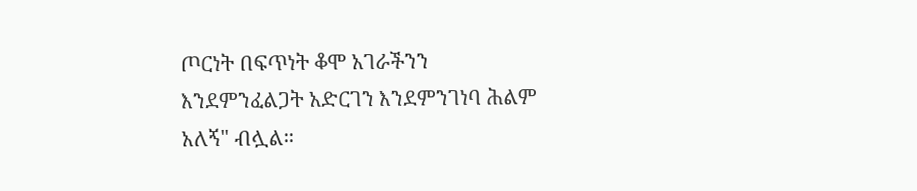ጦርነት በፍጥነት ቆሞ አገራችንን እንደምንፈልጋት አድርገን እንደምንገነባ ሕልም አለኝ" ብሏል።